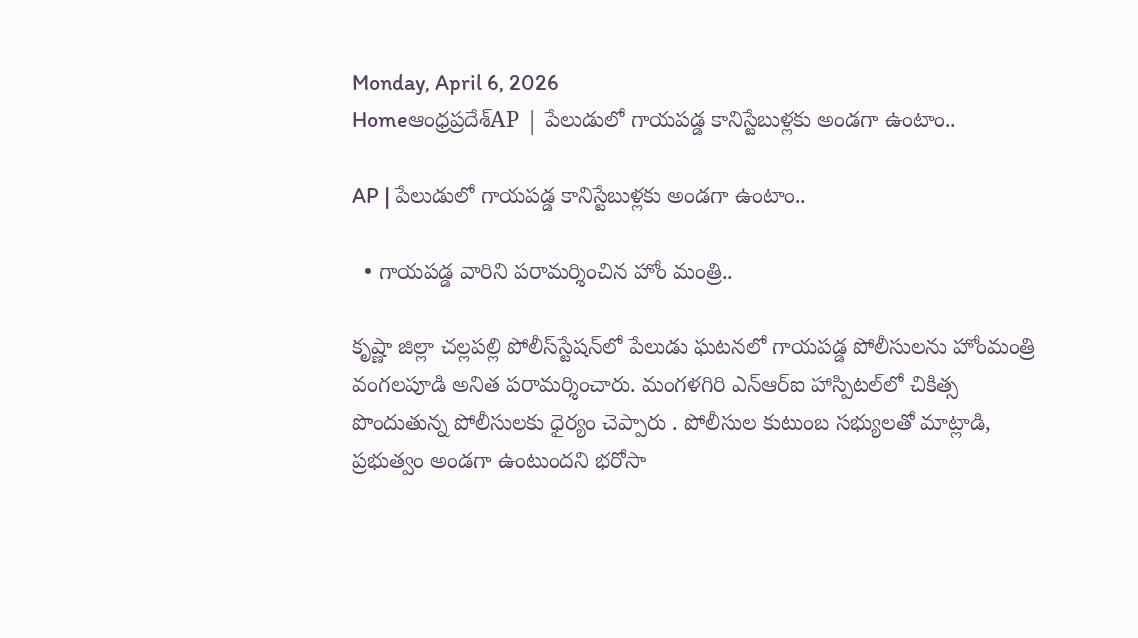Monday, April 6, 2026
Homeఆంధ్రప్రదేశ్AP | పేలుడులో గాయపడ్డ కానిస్టేబుళ్లకు అండగా ఉంటాం..

AP | పేలుడులో గాయపడ్డ కానిస్టేబుళ్లకు అండగా ఉంటాం..

  • గాయపడ్డ వారిని పరామర్శించిన హోం మంత్రి..

కృష్ణా జిల్లా చల్లపల్లి పోలీస్‌స్టేషన్‌లో పేలుడు ఘటనలో గాయపడ్డ పోలీసులను హోంమంత్రి వంగలపూడి అనిత పరామర్శించారు. మంగళగిరి ఎన్‌ఆర్‌ఐ హాస్పిటల్‌లో చికిత్స పొందుతున్న పోలీసులకు ధైర్యం చెప్పారు . పోలీసుల కుటుంబ సభ్యులతో మాట్లాడి, ప్రభుత్వం అండగా ఉంటుందని భరోసా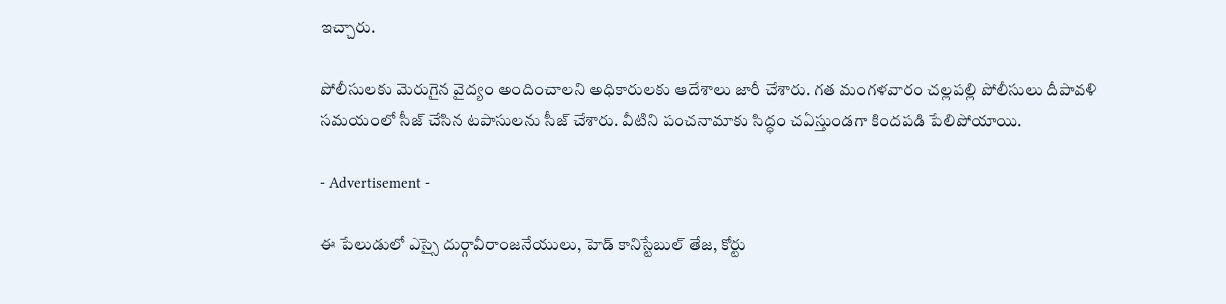ఇచ్చారు.

పోలీసులకు మెరుగైన వైద్యం అందించాలని అధికారులకు ఆదేశాలు జారీ చేశారు. గత మంగళవారం చల్లపల్లి పోలీసులు దీపావళి సమయంలో సీజ్‌ చేసిన టపాసులను సీజ్‌ చేశారు. వీటిని పంచనామాకు సిద్ధం చఏస్తుండగా కిందపడి పేలిపోయాయి.

- Advertisement -

ఈ పేలుడులో ఎస్సై దుర్గావీరాంజనేయులు, హెడ్ కానిస్టేబుల్ తేజ, కోర్టు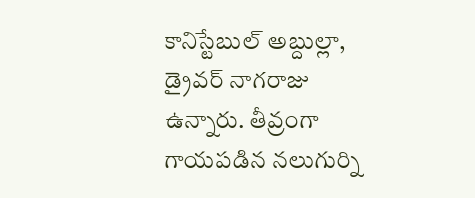కానిస్టేబుల్ అబ్దుల్లా, డ్రైవర్ నాగరాజు ఉన్నారు. తీవ్రంగా గాయపడిన నలుగుర్ని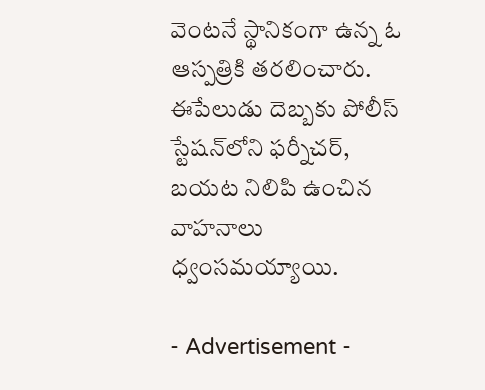వెంటనే స్థానికంగా ఉన్న ఓ ఆస్పత్రికి తరలించారు. ఈపేలుడు దెబ్బకు పోలీస్ స్టేషన్‌లోని ఫర్నీచర్‌, బయట నిలిపి ఉంచిన వాహనాలు ధ్వంసమయ్యాయి.

- Advertisement -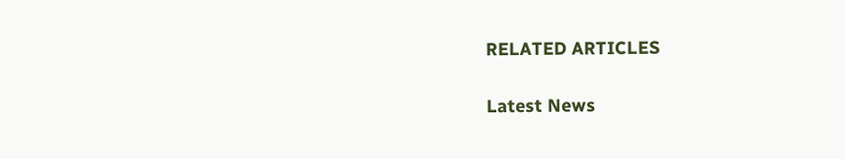RELATED ARTICLES

Latest News